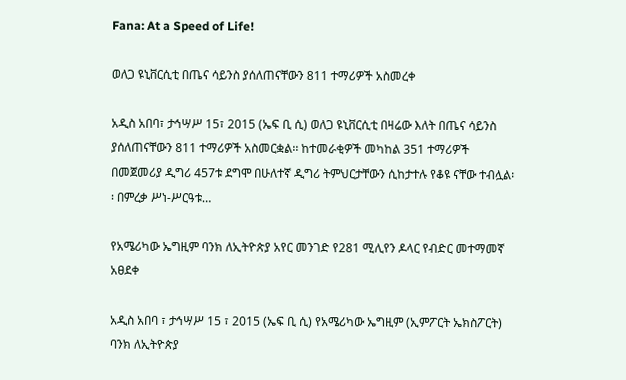Fana: At a Speed of Life!

ወለጋ ዩኒቨርሲቲ በጤና ሳይንስ ያሰለጠናቸውን 811 ተማሪዎች አስመረቀ

አዲስ አበባ፣ ታኅሣሥ 15፣ 2015 (ኤፍ ቢ ሲ) ወለጋ ዩኒቨርሲቲ በዛሬው እለት በጤና ሳይንስ ያሰለጠናቸውን 811 ተማሪዎች አስመርቋል፡፡ ከተመራቂዎች መካከል 351 ተማሪዎች በመጀመሪያ ዲግሪ 457ቱ ደግሞ በሁለተኛ ዲግሪ ትምህርታቸውን ሲከታተሉ የቆዩ ናቸው ተብሏል፡፡ በምረቃ ሥነ-ሥርዓቱ…

የአሜሪካው ኤግዚም ባንክ ለኢትዮጵያ አየር መንገድ የ281 ሚሊየን ዶላር የብድር መተማመኛ አፀደቀ

አዲስ አበባ ፣ ታኅሣሥ 15 ፣ 2015 (ኤፍ ቢ ሲ) የአሜሪካው ኤግዚም (ኢምፖርት ኤክስፖርት) ባንክ ለኢትዮጵያ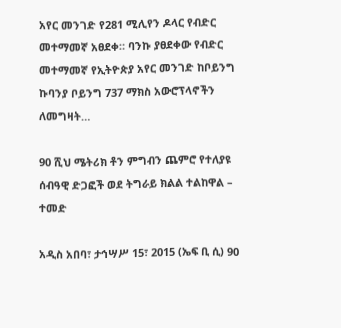አየር መንገድ የ281 ሚሊየን ዶላር የብድር መተማመኛ አፀደቀ። ባንኩ ያፀደቀው የብድር መተማመኛ የኢትዮጵያ አየር መንገድ ከቦይንግ ኩባንያ ቦይንግ 737 ማክስ አውሮፕላኖችን ለመግዛት…

90 ሺህ ሜትሪክ ቶን ምግብን ጨምሮ የተለያዩ ሰብዓዊ ድጋፎች ወደ ትግራይ ክልል ተልከዋል – ተመድ

አዲስ አበባ፣ ታኅሣሥ 15፣ 2015 (ኤፍ ቢ ሲ) 90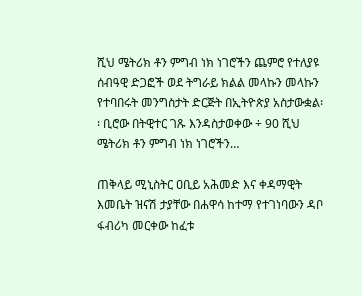ሺህ ሜትሪክ ቶን ምግብ ነክ ነገሮችን ጨምሮ የተለያዩ ሰብዓዊ ድጋፎች ወደ ትግራይ ክልል መላኩን መላኩን የተባበሩት መንግስታት ድርጅት በኢትዮጵያ አስታውቋል፡፡ ቢሮው በትዊተር ገጹ እንዳስታወቀው ÷ 90 ሺህ ሜትሪክ ቶን ምግብ ነክ ነገሮችን…

ጠቅላይ ሚኒስትር ዐቢይ አሕመድ እና ቀዳማዊት እመቤት ዝናሽ ታያቸው በሐዋሳ ከተማ የተገነባውን ዳቦ ፋብሪካ መርቀው ከፈቱ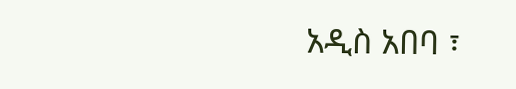አዲስ አበባ ፣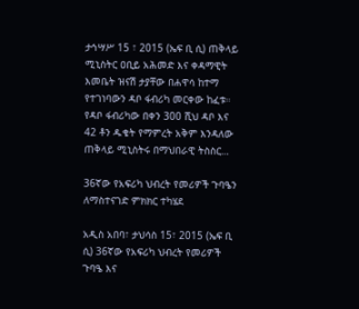ታኅሣሥ 15 ፣ 2015 (ኤፍ ቢ ሲ) ጠቅላይ ሚኒስትር ዐቢይ አሕመድ እና ቀዳማዊት እመቤት ዝናሽ ታያቸው በሐዋሳ ከተማ የተገነባውን ዳቦ ፋብሪካ መርቀው ከፈቱ። የዳቦ ፋብሪካው በቀን 300 ሺህ ዳቦ እና 42 ቶን ዱቄት የማምረት አቅም እንዳለው ጠቅላይ ሚኒስትሩ በማህበራዊ ትስስር…

36ኛው የአፍሪካ ህብረት የመሪዎች ጉባዔን ለማስተናገድ ምክክር ተካሄደ

አዲስ አበባ፣ ታህሳስ 15፣ 2015 (ኤፍ ቢ ሲ) 36ኛው የአፍሪካ ህብረት የመሪዎች ጉባዔ እና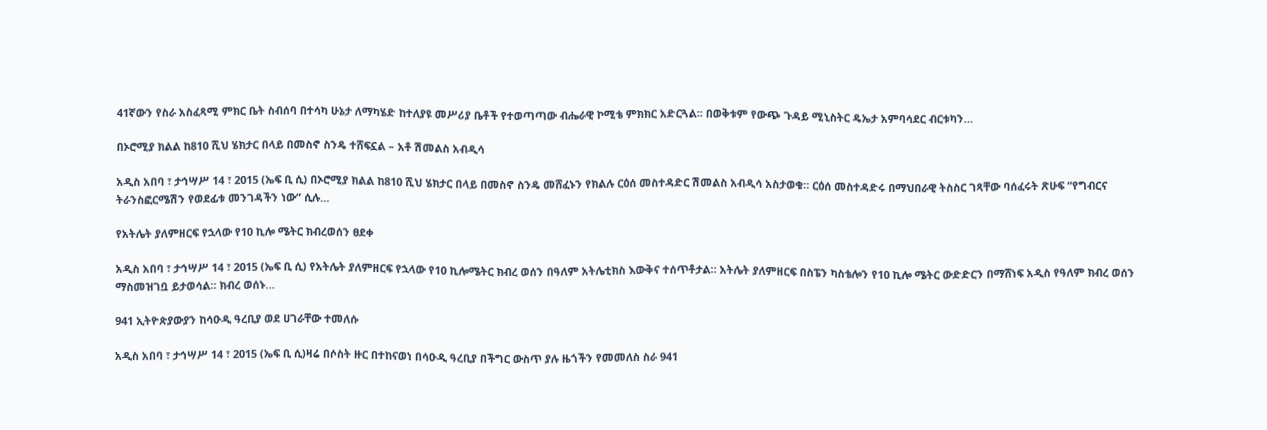41ኛውን የስራ አስፈጻሚ ምክር ቤት ስብሰባ በተሳካ ሁኔታ ለማካሄድ ከተለያዩ መሥሪያ ቤቶች የተወጣጣው ብሔራዊ ኮሚቴ ምክክር አድርጓል፡፡ በወቅቱም የውጭ ጉዳይ ሚኒስትር ዴኤታ አምባሳደር ብርቱካን…

በኦሮሚያ ክልል ከ810 ሺህ ሄክታር በላይ በመስኖ ስንዴ ተሸፍኗል – አቶ ሽመልስ አብዲሳ

አዲስ አበባ ፣ ታኅሣሥ 14 ፣ 2015 (ኤፍ ቢ ሲ) በኦሮሚያ ክልል ከ810 ሺህ ሄክታር በላይ በመስኖ ስንዴ መሸፈኑን የክልሉ ርዕሰ መስተዳድር ሽመልስ አብዲሳ አስታወቁ። ርዕሰ መስተዳድሩ በማህበራዊ ትስስር ገጻቸው ባሰፈሩት ጽሁፍ “የግብርና ትራንስፎርሜሽን የወደፊቱ መንገዳችን ነው” ሲሉ…

የአትሌት ያለምዘርፍ የኋላው የ10 ኪሎ ሜትር ክብረወሰን ፀደቀ

አዲስ አበባ ፣ ታኅሣሥ 14 ፣ 2015 (ኤፍ ቢ ሲ) የአትሌት ያለምዘርፍ የኋላው የ10 ኪሎሜትር ክብረ ወሰን በዓለም አትሌቲክስ እውቅና ተሰጥቶታል። አትሌት ያለምዘርፍ በስፔን ካስቴሎን የ10 ኪሎ ሜትር ውድድርን በማሸነፍ አዲስ የዓለም ክብረ ወሰን ማስመዝገቧ ይታወሳል። ክብረ ወሰኑ…

941 ኢትዮጵያውያን ከሳዑዲ ዓረቢያ ወደ ሀገራቸው ተመለሱ

አዲስ አበባ ፣ ታኅሣሥ 14 ፣ 2015 (ኤፍ ቢ ሲ)ዛሬ በሶስት ዙር በተከናወነ በሳዑዲ ዓረቢያ በችግር ውስጥ ያሉ ዜጎችን የመመለስ ስራ 941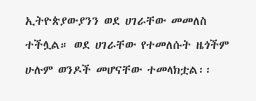ኢትዮጵያውያንን ወደ ሀገራቸው መመለስ ተችሏል። ወደ ሀገራቸው የተመለሱት ዜጎችም ሁሉም ወንዶች መሆናቸው ተመላክቷል፡፡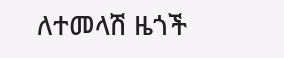ለተመላሽ ዜጎች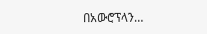በአውሮፕላን…